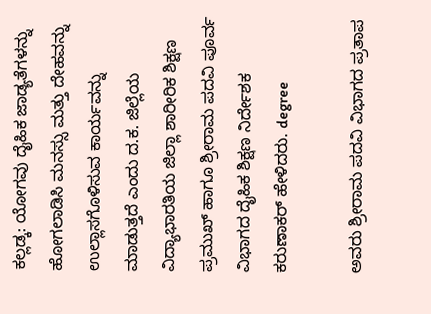ಕಲ್ಲಡ್ಕ: ಯೋಗವು ದೈಹಿಕ ಜಾಡ್ಯತೆಗಳನ್ನು ಹೋಗಲಾಡಿಸಿ ಮನಸ್ಸು ಮತ್ತು ದೇಹವನ್ನು ಉಲ್ಲಾಸಗೊಳಿಸುವ ಕಾರ್ಯವನ್ನು ಮಾಡುತ್ತದೆ ಎಂದು ದ.ಕ. ಜಿಲ್ಲೆಯ ವಿದ್ಯಾಭಾರತಿಯ ಜಿಲ್ಲಾ ಶಾರೀರಿಕ ಶಿಕ್ಷಣ ಪ್ರಮುಖ್ ಹಾಗೂ ಶ್ರೀರಾಮ ಪದವಿ ಪೂರ್ವ ವಿಭಾಗದ ದೈಹಿಕ ಶಿಕ್ಷಣ ನಿರ್ದೇಶಕ ಕರುಣಾಕರ್ ಹೇಳಿದರು. degree

ಅವರು ಶ್ರೀರಾಮ ಪದವಿ ವಿಭಾಗದ ಪ್ರತಾಪ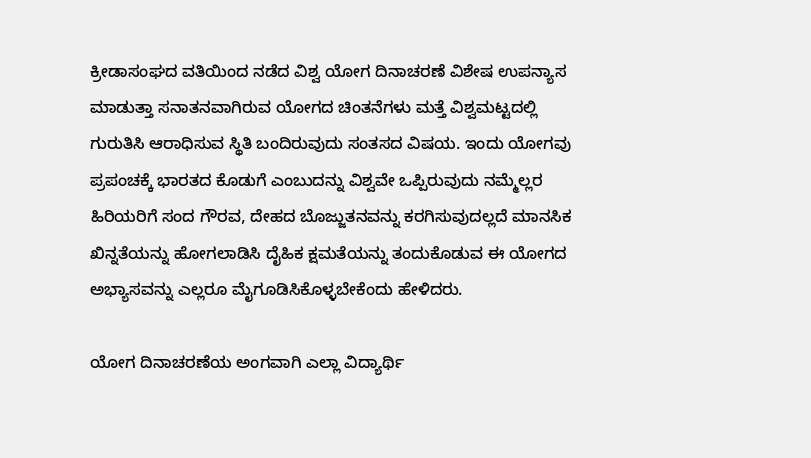ಕ್ರೀಡಾಸಂಘದ ವತಿಯಿಂದ ನಡೆದ ವಿಶ್ವ ಯೋಗ ದಿನಾಚರಣೆ ವಿಶೇಷ ಉಪನ್ಯಾಸ ಮಾಡುತ್ತಾ ಸನಾತನವಾಗಿರುವ ಯೋಗದ ಚಿಂತನೆಗಳು ಮತ್ತೆ ವಿಶ್ವಮಟ್ಟದಲ್ಲಿ ಗುರುತಿಸಿ ಆರಾಧಿಸುವ ಸ್ಥಿತಿ ಬಂದಿರುವುದು ಸಂತಸದ ವಿಷಯ. ಇಂದು ಯೋಗವು ಪ್ರಪಂಚಕ್ಕೆ ಭಾರತದ ಕೊಡುಗೆ ಎಂಬುದನ್ನು ವಿಶ್ವವೇ ಒಪ್ಪಿರುವುದು ನಮ್ಮೆಲ್ಲರ ಹಿರಿಯರಿಗೆ ಸಂದ ಗೌರವ, ದೇಹದ ಬೊಜ್ಜುತನವನ್ನು ಕರಗಿಸುವುದಲ್ಲದೆ ಮಾನಸಿಕ ಖಿನ್ನತೆಯನ್ನು ಹೋಗಲಾಡಿಸಿ ದೈಹಿಕ ಕ್ಷಮತೆಯನ್ನು ತಂದುಕೊಡುವ ಈ ಯೋಗದ ಅಭ್ಯಾಸವನ್ನು ಎಲ್ಲರೂ ಮೈಗೂಡಿಸಿಕೊಳ್ಳಬೇಕೆಂದು ಹೇಳಿದರು.

ಯೋಗ ದಿನಾಚರಣೆಯ ಅಂಗವಾಗಿ ಎಲ್ಲಾ ವಿದ್ಯಾರ್ಥಿ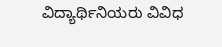ವಿದ್ಯಾರ್ಥಿನಿಯರು ವಿವಿಧ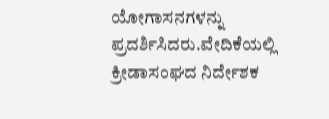ಯೋಗಾಸನಗಳನ್ನು ಪ್ರದರ್ಶಿಸಿದರು.ವೇದಿಕೆಯಲ್ಲಿ ಕ್ರೀಡಾಸಂಘದ ನಿರ್ದೇಶಕ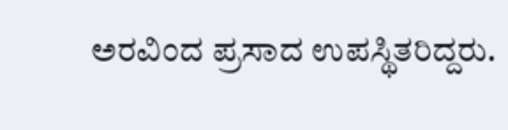ಅರವಿಂದ ಪ್ರಸಾದ ಉಪಸ್ಥಿತರಿದ್ದರು.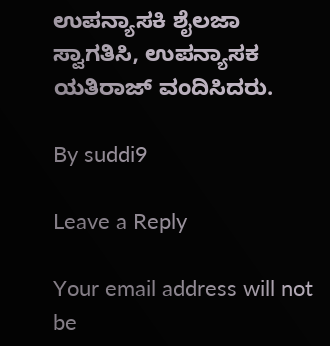ಉಪನ್ಯಾಸಕಿ ಶೈಲಜಾ ಸ್ವಾಗತಿಸಿ, ಉಪನ್ಯಾಸಕ ಯತಿರಾಜ್ ವಂದಿಸಿದರು.

By suddi9

Leave a Reply

Your email address will not be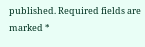published. Required fields are marked *